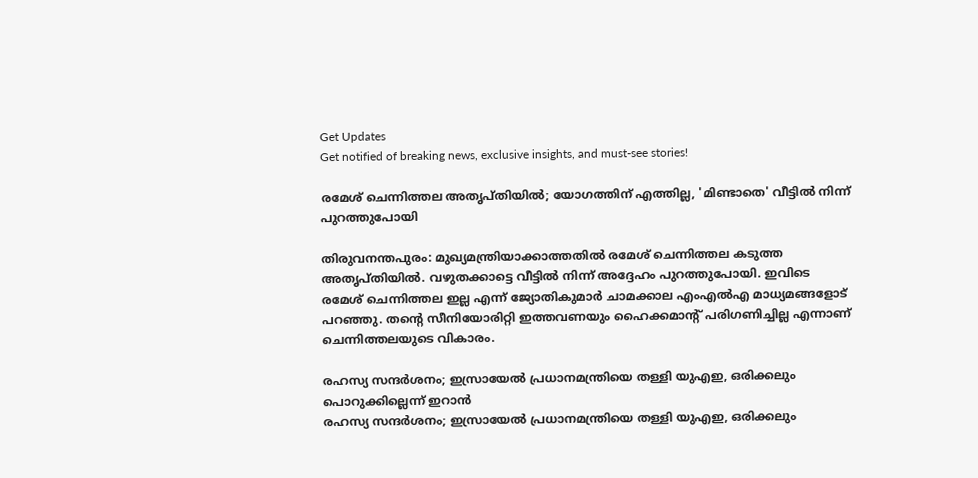Get Updates
Get notified of breaking news, exclusive insights, and must-see stories!

രമേശ് ചെന്നിത്തല അതൃപ്തിയില്‍; യോഗത്തിന് എത്തില്ല, 'മിണ്ടാതെ' വീട്ടില്‍ നിന്ന് പുറത്തുപോയി

തിരുവനന്തപുരം: മുഖ്യമന്ത്രിയാക്കാത്തതില്‍ രമേശ് ചെന്നിത്തല കടുത്ത അതൃപ്തിയില്‍. വഴുതക്കാട്ടെ വീട്ടില്‍ നിന്ന് അദ്ദേഹം പുറത്തുപോയി. ഇവിടെ രമേശ് ചെന്നിത്തല ഇല്ല എന്ന് ജ്യോതികുമാര്‍ ചാമക്കാല എംഎല്‍എ മാധ്യമങ്ങളോട് പറഞ്ഞു. തന്റെ സീനിയോരിറ്റി ഇത്തവണയും ഹൈക്കമാന്റ് പരിഗണിച്ചില്ല എന്നാണ് ചെന്നിത്തലയുടെ വികാരം.

രഹസ്യ സന്ദര്‍ശനം; ഇസ്രായേല്‍ പ്രധാനമന്ത്രിയെ തള്ളി യുഎഇ, ഒരിക്കലും പൊറുക്കില്ലെന്ന് ഇറാന്‍
രഹസ്യ സന്ദര്‍ശനം; ഇസ്രായേല്‍ പ്രധാനമന്ത്രിയെ തള്ളി യുഎഇ, ഒരിക്കലും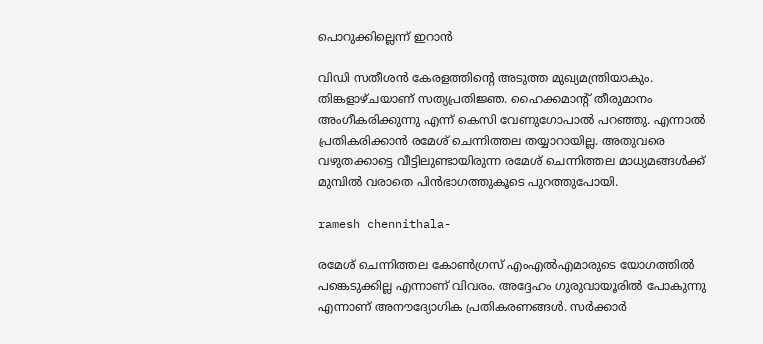പൊറുക്കില്ലെന്ന് ഇറാന്‍

വിഡി സതീശന്‍ കേരളത്തിന്റെ അടുത്ത മുഖ്യമന്ത്രിയാകും. തിങ്കളാഴ്ചയാണ് സത്യപ്രതിജ്ഞ. ഹൈക്കമാന്റ് തീരുമാനം അംഗീകരിക്കുന്നു എന്ന് കെസി വേണുഗോപാല്‍ പറഞ്ഞു. എന്നാല്‍ പ്രതികരിക്കാന്‍ രമേശ് ചെന്നിത്തല തയ്യാറായില്ല. അതുവരെ വഴുതക്കാട്ടെ വീട്ടിലുണ്ടായിരുന്ന രമേശ് ചെന്നിത്തല മാധ്യമങ്ങള്‍ക്ക് മുമ്പില്‍ വരാതെ പിന്‍ഭാഗത്തുകൂടെ പുറത്തുപോയി.

ramesh chennithala-

രമേശ് ചെന്നിത്തല കോണ്‍ഗ്രസ് എംഎല്‍എമാരുടെ യോഗത്തില്‍ പങ്കെടുക്കില്ല എന്നാണ് വിവരം. അദ്ദേഹം ഗുരുവായൂരില്‍ പോകുന്നു എന്നാണ് അനൗദ്യോഗിക പ്രതികരണങ്ങള്‍. സര്‍ക്കാര്‍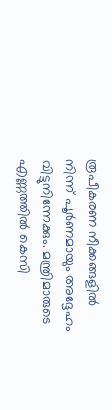രൂപീകരണ നീക്കങ്ങളില്‍ നിന്ന് പൂര്‍ണമായും അദ്ദേഹം വിട്ടുനിന്നേക്കും. മന്ത്രിമാരുടെ എണ്ണത്തില്‍ കെസി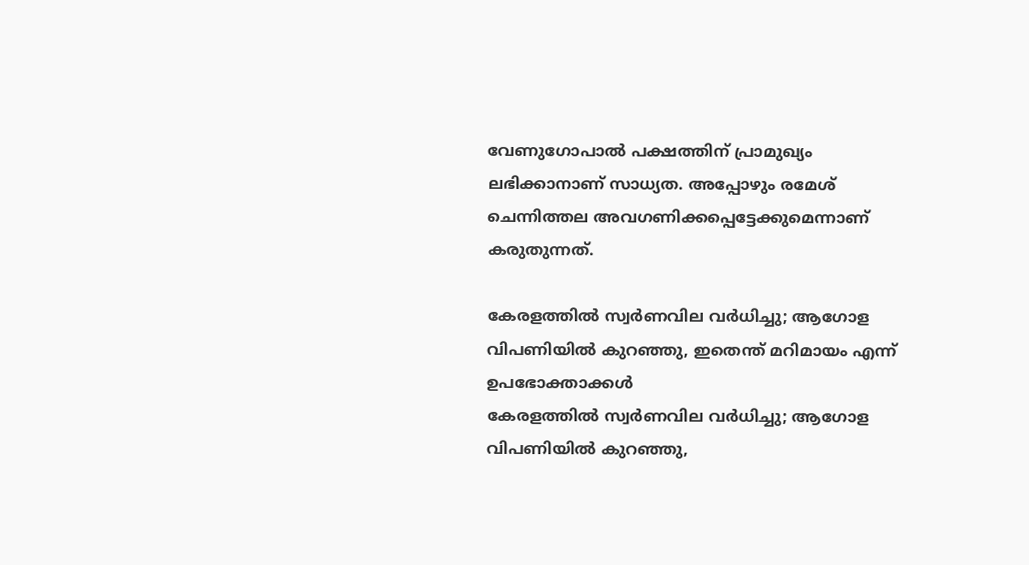വേണുഗോപാല്‍ പക്ഷത്തിന് പ്രാമുഖ്യം ലഭിക്കാനാണ് സാധ്യത. അപ്പോഴും രമേശ് ചെന്നിത്തല അവഗണിക്കപ്പെട്ടേക്കുമെന്നാണ് കരുതുന്നത്.

കേരളത്തില്‍ സ്വര്‍ണവില വര്‍ധിച്ചു; ആഗോള വിപണിയില്‍ കുറഞ്ഞു, ഇതെന്ത് മറിമായം എന്ന് ഉപഭോക്താക്കള്‍
കേരളത്തില്‍ സ്വര്‍ണവില വര്‍ധിച്ചു; ആഗോള വിപണിയില്‍ കുറഞ്ഞു,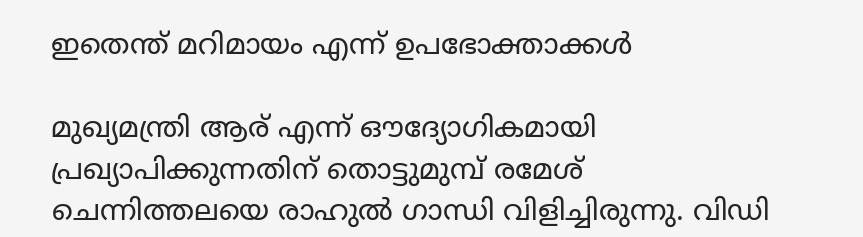ഇതെന്ത് മറിമായം എന്ന് ഉപഭോക്താക്കള്‍

മുഖ്യമന്ത്രി ആര് എന്ന് ഔദ്യോഗികമായി പ്രഖ്യാപിക്കുന്നതിന് തൊട്ടുമുമ്പ് രമേശ് ചെന്നിത്തലയെ രാഹുല്‍ ഗാന്ധി വിളിച്ചിരുന്നു. വിഡി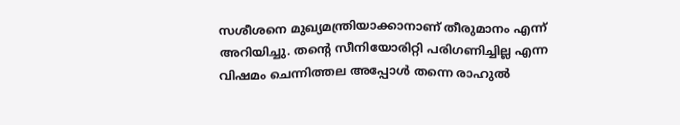സശീശനെ മുഖ്യമന്ത്രിയാക്കാനാണ് തീരുമാനം എന്ന് അറിയിച്ചു. തന്റെ സീനിയോരിറ്റി പരിഗണിച്ചില്ല എന്ന വിഷമം ചെന്നിത്തല അപ്പോള്‍ തന്നെ രാഹുല്‍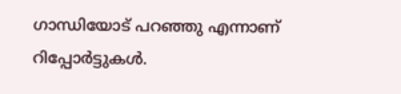ഗാന്ധിയോട് പറഞ്ഞു എന്നാണ് റിപ്പോര്‍ട്ടുകള്‍.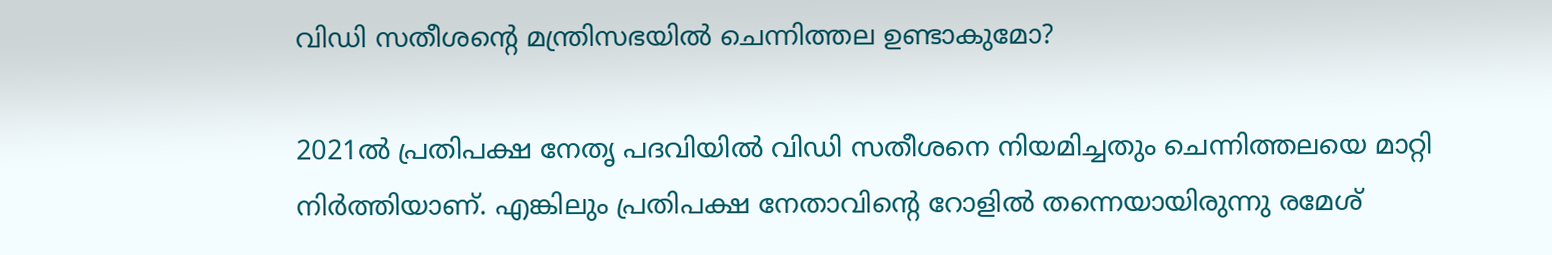വിഡി സതീശന്റെ മന്ത്രിസഭയില്‍ ചെന്നിത്തല ഉണ്ടാകുമോ?

2021ല്‍ പ്രതിപക്ഷ നേതൃ പദവിയില്‍ വിഡി സതീശനെ നിയമിച്ചതും ചെന്നിത്തലയെ മാറ്റി നിര്‍ത്തിയാണ്. എങ്കിലും പ്രതിപക്ഷ നേതാവിന്റെ റോളില്‍ തന്നെയായിരുന്നു രമേശ്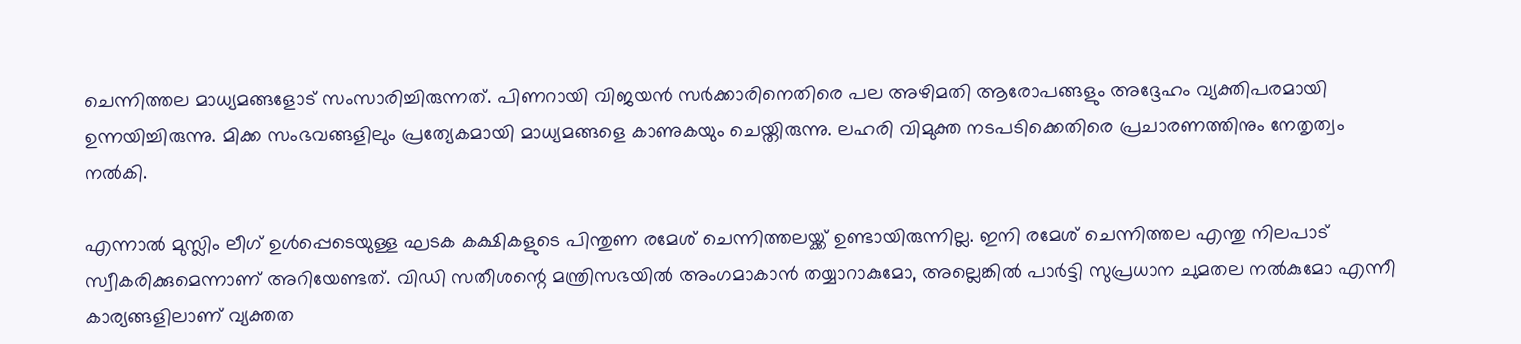ചെന്നിത്തല മാധ്യമങ്ങളോട് സംസാരിച്ചിരുന്നത്. പിണറായി വിജയന്‍ സര്‍ക്കാരിനെതിരെ പല അഴിമതി ആരോപങ്ങളും അദ്ദേഹം വ്യക്തിപരമായി ഉന്നയിച്ചിരുന്നു. മിക്ക സംഭവങ്ങളിലും പ്രത്യേകമായി മാധ്യമങ്ങളെ കാണുകയും ചെയ്തിരുന്നു. ലഹരി വിമുക്ത നടപടിക്കെതിരെ പ്രചാരണത്തിനും നേതൃത്വം നല്‍കി.

എന്നാല്‍ മുസ്ലിം ലീഗ് ഉള്‍പ്പെടെയുള്ള ഘടക കക്ഷികളുടെ പിന്തുണ രമേശ് ചെന്നിത്തലയ്ക്ക് ഉണ്ടായിരുന്നില്ല. ഇനി രമേശ് ചെന്നിത്തല എന്തു നിലപാട് സ്വീകരിക്കുമെന്നാണ് അറിയേണ്ടത്. വിഡി സതീശന്റെ മന്ത്രിസഭയില്‍ അംഗമാകാന്‍ തയ്യാറാകുമോ, അല്ലെങ്കില്‍ പാര്‍ട്ടി സുപ്രധാന ചുമതല നല്‍കുമോ എന്നീ കാര്യങ്ങളിലാണ് വ്യക്തത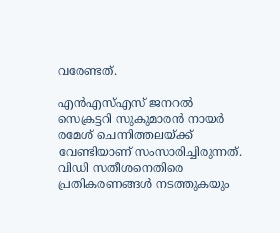വരേണ്ടത്.

എന്‍എസ്എസ് ജനറല്‍ സെക്രട്ടറി സുകുമാരന്‍ നായര്‍ രമേശ് ചെന്നിത്തലയ്ക്ക് വേണ്ടിയാണ് സംസാരിച്ചിരുന്നത്. വിഡി സതീശനെതിരെ പ്രതികരണങ്ങള്‍ നടത്തുകയും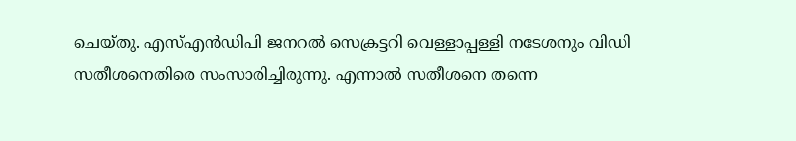ചെയ്തു. എസ്എന്‍ഡിപി ജനറല്‍ സെക്രട്ടറി വെള്ളാപ്പള്ളി നടേശനും വിഡി സതീശനെതിരെ സംസാരിച്ചിരുന്നു. എന്നാല്‍ സതീശനെ തന്നെ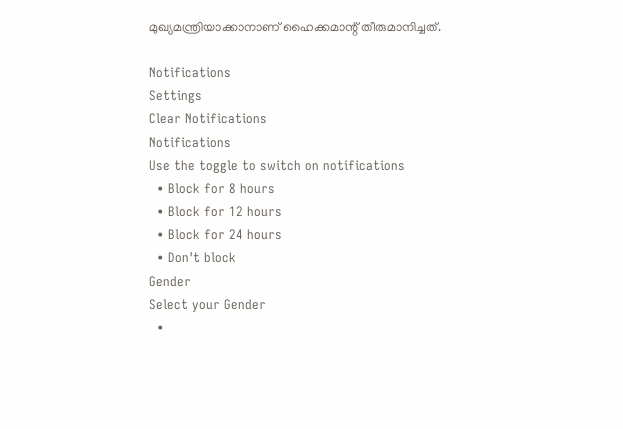മുഖ്യമന്ത്രിയാക്കാനാണ് ഹൈക്കമാന്റ് തീരുമാനിച്ചത്.

Notifications
Settings
Clear Notifications
Notifications
Use the toggle to switch on notifications
  • Block for 8 hours
  • Block for 12 hours
  • Block for 24 hours
  • Don't block
Gender
Select your Gender
  •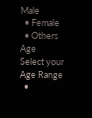Male
  • Female
  • Others
Age
Select your Age Range
  •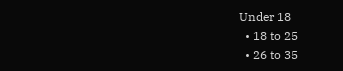Under 18
  • 18 to 25
  • 26 to 35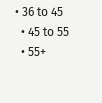• 36 to 45
  • 45 to 55
  • 55+